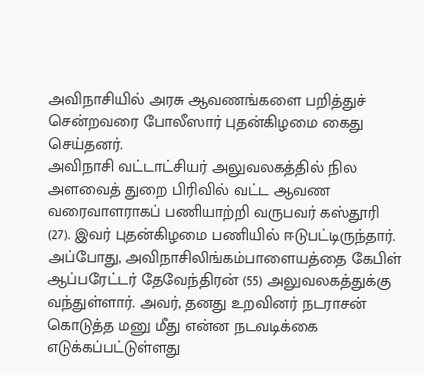அவிநாசியில் அரசு ஆவணங்களை பறித்துச் சென்றவரை போலீஸார் புதன்கிழமை கைது செய்தனர்.
அவிநாசி வட்டாட்சியர் அலுவலகத்தில் நில அளவைத் துறை பிரிவில் வட்ட ஆவண வரைவாளராகப் பணியாற்றி வருபவர் கஸ்தூரி (27). இவர் புதன்கிழமை பணியில் ஈடுபட்டிருந்தார். அப்போது, அவிநாசிலிங்கம்பாளையத்தை கேபிள் ஆப்பரேட்டர் தேவேந்திரன் (55) அலுவலகத்துக்கு வந்துள்ளார். அவர், தனது உறவினர் நடராசன் கொடுத்த மனு மீது என்ன நடவடிக்கை எடுக்கப்பட்டுள்ளது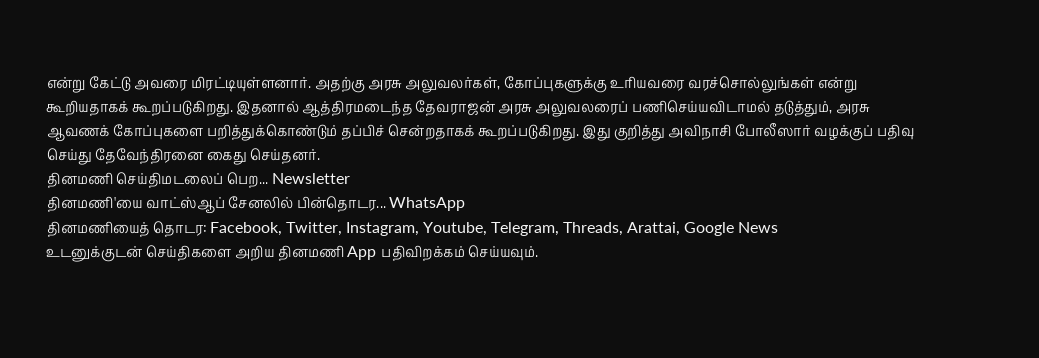என்று கேட்டு அவரை மிரட்டியுள்ளனார். அதற்கு அரசு அலுவலர்கள், கோப்புகளுக்கு உரியவரை வரச்சொல்லுங்கள் என்று கூறியதாகக் கூறப்படுகிறது. இதனால் ஆத்திரமடைந்த தேவராஜன் அரசு அலுவலரைப் பணிசெய்யவிடாமல் தடுத்தும், அரசு ஆவணக் கோப்புகளை பறித்துக்கொண்டும் தப்பிச் சென்றதாகக் கூறப்படுகிறது. இது குறித்து அவிநாசி போலீஸார் வழக்குப் பதிவு செய்து தேவேந்திரனை கைது செய்தனர்.
தினமணி செய்திமடலைப் பெற... Newsletter
தினமணி'யை வாட்ஸ்ஆப் சேனலில் பின்தொடர... WhatsApp
தினமணியைத் தொடர: Facebook, Twitter, Instagram, Youtube, Telegram, Threads, Arattai, Google News
உடனுக்குடன் செய்திகளை அறிய தினமணி App பதிவிறக்கம் செய்யவும்.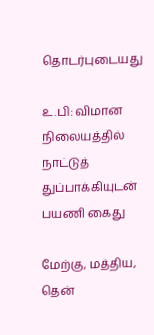தொடர்புடையது

உ.பி: விமான நிலையத்தில் நாட்டுத் துப்பாக்கியுடன் பயணி கைது

மேற்கு, மத்திய, தென்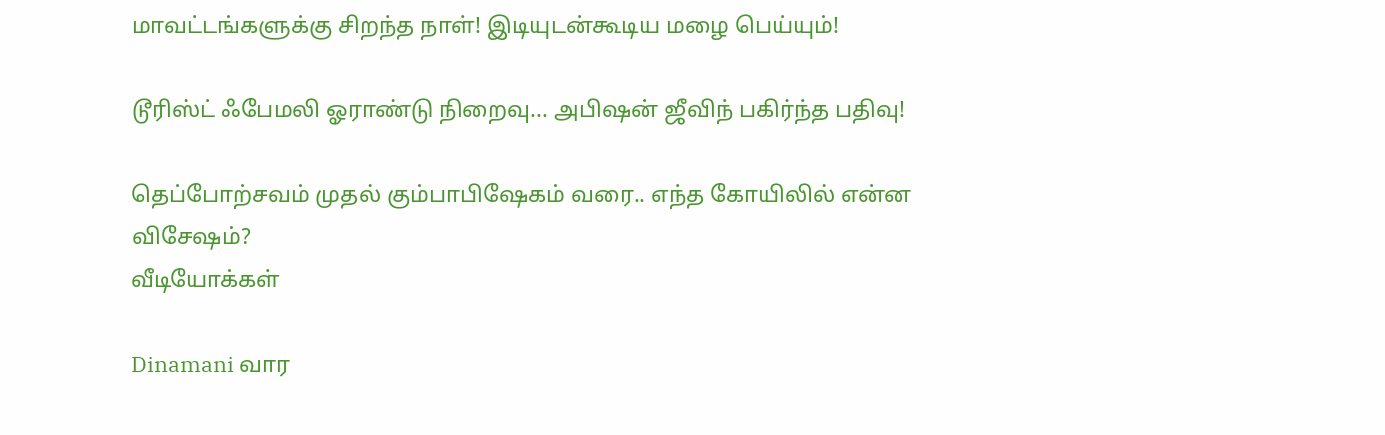மாவட்டங்களுக்கு சிறந்த நாள்! இடியுடன்கூடிய மழை பெய்யும்!

டூரிஸ்ட் ஃபேமலி ஓராண்டு நிறைவு... அபிஷன் ஜீவிந் பகிர்ந்த பதிவு!

தெப்போற்சவம் முதல் கும்பாபிஷேகம் வரை.. எந்த கோயிலில் என்ன விசேஷம்?
வீடியோக்கள்

Dinamani வார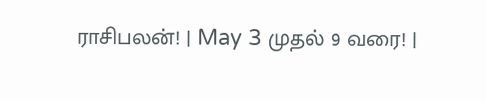ராசிபலன்! | May 3 முதல் 9 வரை! |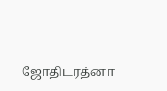ஜோதிடரத்னா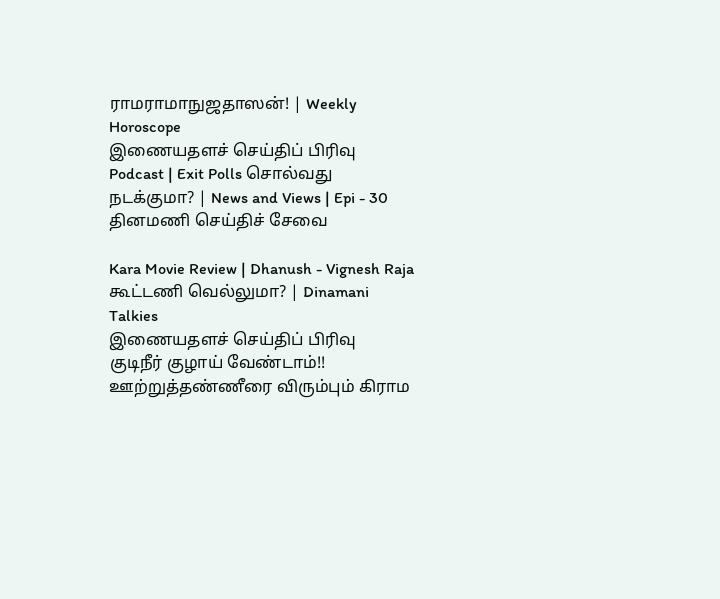ராமராமாநுஜதாஸன்! | Weekly Horoscope
இணையதளச் செய்திப் பிரிவு
Podcast | Exit Polls சொல்வது நடக்குமா? | News and Views | Epi - 30
தினமணி செய்திச் சேவை

Kara Movie Review | Dhanush - Vignesh Raja கூட்டணி வெல்லுமா? | Dinamani Talkies
இணையதளச் செய்திப் பிரிவு
குடிநீர் குழாய் வேண்டாம்!! ஊற்றுத்தண்ணீரை விரும்பும் கிராம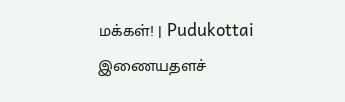மக்கள்! | Pudukottai
இணையதளச்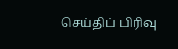செய்திப் பிரிவு